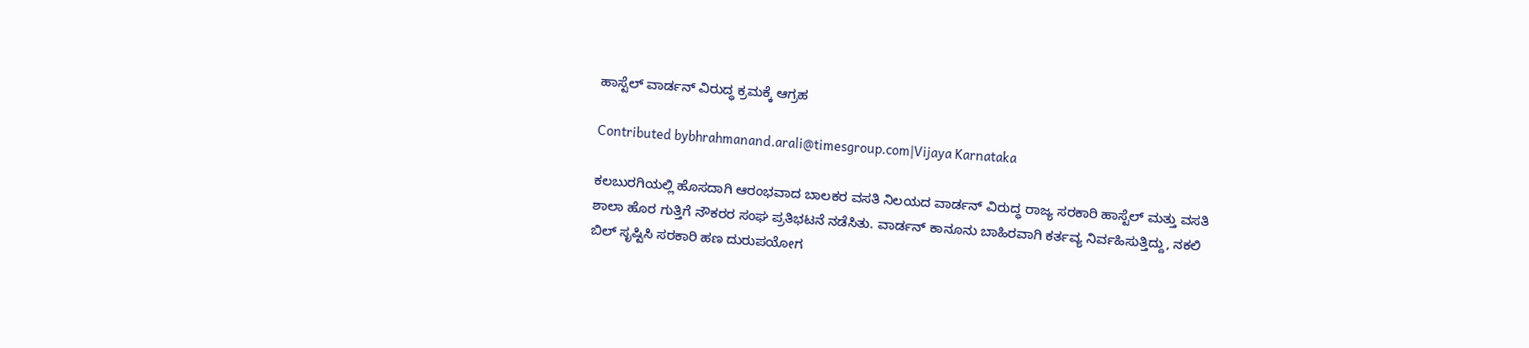ಹಾಸ್ಟೆಲ್ ವಾರ್ಡನ್ ವಿರುದ್ಧ ಕ್ರಮಕ್ಕೆ ಆಗ್ರಹ

Contributed bybhrahmanand.arali@timesgroup.com|Vijaya Karnataka

ಕಲಬುರಗಿಯಲ್ಲಿ ಹೊಸದಾಗಿ ಆರಂಭವಾದ ಬಾಲಕರ ವಸತಿ ನಿಲಯದ ವಾರ್ಡನ್‌ ವಿರುದ್ಧ ರಾಜ್ಯ ಸರಕಾರಿ ಹಾಸ್ಟೆಲ್‌ ಮತ್ತು ವಸತಿ ಶಾಲಾ ಹೊರ ಗುತ್ತಿಗೆ ನೌಕರರ ಸಂಘ ಪ್ರತಿಭಟನೆ ನಡೆಸಿತು. ವಾರ್ಡನ್‌ ಕಾನೂನು ಬಾಹಿರವಾಗಿ ಕರ್ತವ್ಯ ನಿರ್ವಹಿಸುತ್ತಿದ್ದು, ನಕಲಿ ಬಿಲ್‌ ಸೃಷ್ಟಿಸಿ ಸರಕಾರಿ ಹಣ ದುರುಪಯೋಗ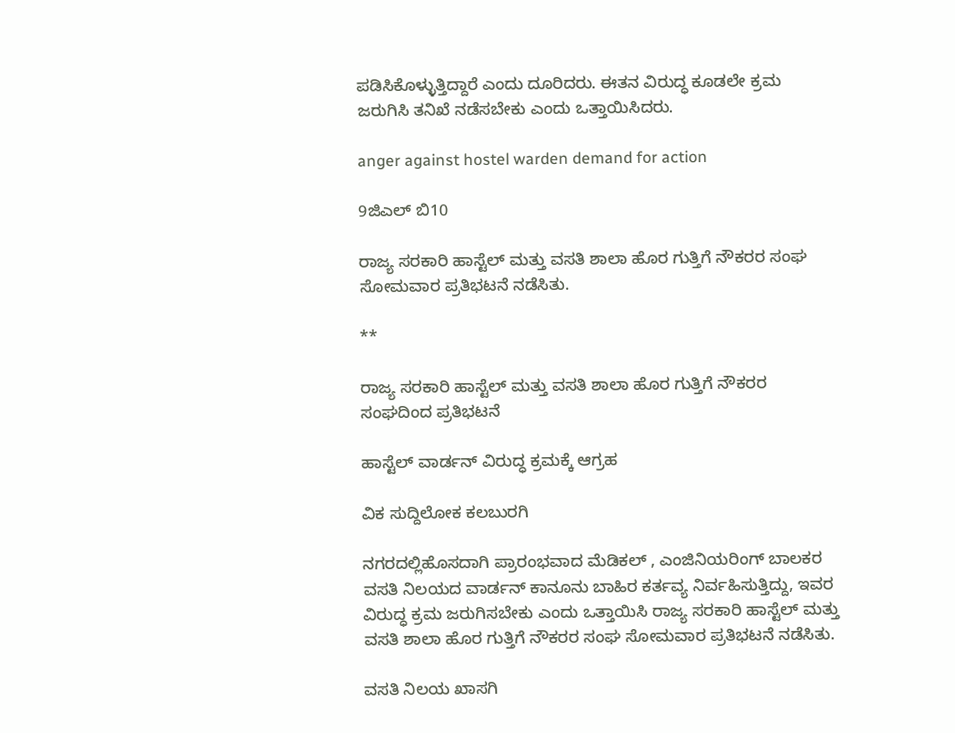ಪಡಿಸಿಕೊಳ್ಳುತ್ತಿದ್ದಾರೆ ಎಂದು ದೂರಿದರು. ಈತನ ವಿರುದ್ಧ ಕೂಡಲೇ ಕ್ರಮ ಜರುಗಿಸಿ ತನಿಖೆ ನಡೆಸಬೇಕು ಎಂದು ಒತ್ತಾಯಿಸಿದರು.

anger against hostel warden demand for action

9ಜಿಎಲ್ ಬಿ10

ರಾಜ್ಯ ಸರಕಾರಿ ಹಾಸ್ಟೆಲ್ ಮತ್ತು ವಸತಿ ಶಾಲಾ ಹೊರ ಗುತ್ತಿಗೆ ನೌಕರರ ಸಂಘ ಸೋಮವಾರ ಪ್ರತಿಭಟನೆ ನಡೆಸಿತು.

**

ರಾಜ್ಯ ಸರಕಾರಿ ಹಾಸ್ಟೆಲ್ ಮತ್ತು ವಸತಿ ಶಾಲಾ ಹೊರ ಗುತ್ತಿಗೆ ನೌಕರರ ಸಂಘದಿಂದ ಪ್ರತಿಭಟನೆ

ಹಾಸ್ಟೆಲ್ ವಾರ್ಡನ್ ವಿರುದ್ಧ ಕ್ರಮಕ್ಕೆ ಆಗ್ರಹ

ವಿಕ ಸುದ್ದಿಲೋಕ ಕಲಬುರಗಿ

ನಗರದಲ್ಲಿಹೊಸದಾಗಿ ಪ್ರಾರಂಭವಾದ ಮೆಡಿಕಲ್ , ಎಂಜಿನಿಯರಿಂಗ್ ಬಾಲಕರ ವಸತಿ ನಿಲಯದ ವಾರ್ಡನ್ ಕಾನೂನು ಬಾಹಿರ ಕರ್ತವ್ಯ ನಿರ್ವಹಿಸುತ್ತಿದ್ದು, ಇವರ ವಿರುದ್ಧ ಕ್ರಮ ಜರುಗಿಸಬೇಕು ಎಂದು ಒತ್ತಾಯಿಸಿ ರಾಜ್ಯ ಸರಕಾರಿ ಹಾಸ್ಟೆಲ್ ಮತ್ತು ವಸತಿ ಶಾಲಾ ಹೊರ ಗುತ್ತಿಗೆ ನೌಕರರ ಸಂಘ ಸೋಮವಾರ ಪ್ರತಿಭಟನೆ ನಡೆಸಿತು.

ವಸತಿ ನಿಲಯ ಖಾಸಗಿ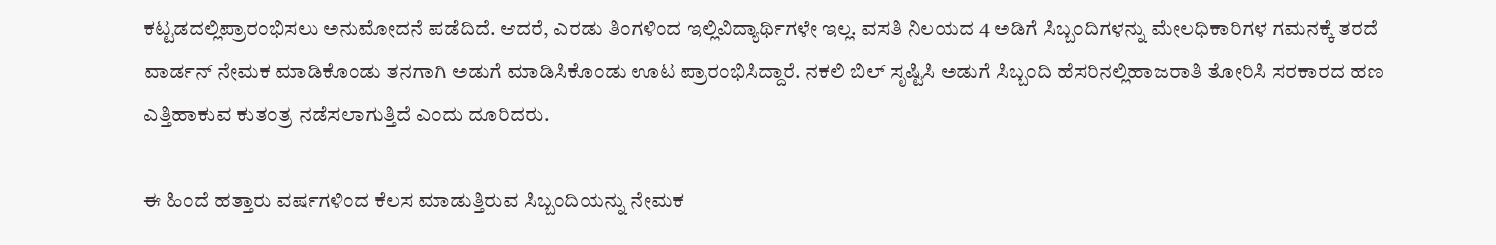ಕಟ್ಟಡದಲ್ಲಿಪ್ರಾರಂಭಿಸಲು ಅನುಮೋದನೆ ಪಡೆದಿದೆ. ಆದರೆ, ಎರಡು ತಿಂಗಳಿಂದ ಇಲ್ಲಿವಿದ್ಯಾರ್ಥಿಗಳೇ ಇಲ್ಲ. ವಸತಿ ನಿಲಯದ 4 ಅಡಿಗೆ ಸಿಬ್ಬಂದಿಗಳನ್ನು ಮೇಲಧಿಕಾರಿಗಳ ಗಮನಕ್ಕೆ ತರದೆ ವಾರ್ಡನ್ ನೇಮಕ ಮಾಡಿಕೊಂಡು ತನಗಾಗಿ ಅಡುಗೆ ಮಾಡಿಸಿಕೊಂಡು ಊಟ ಪ್ರಾರಂಭಿಸಿದ್ದಾರೆ. ನಕಲಿ ಬಿಲ್ ಸೃಷ್ಟಿಸಿ ಅಡುಗೆ ಸಿಬ್ಬಂದಿ ಹೆಸರಿನಲ್ಲಿಹಾಜರಾತಿ ತೋರಿಸಿ ಸರಕಾರದ ಹಣ ಎತ್ತಿಹಾಕುವ ಕುತಂತ್ರ ನಡೆಸಲಾಗುತ್ತಿದೆ ಎಂದು ದೂರಿದರು.

ಈ ಹಿಂದೆ ಹತ್ತಾರು ವರ್ಷಗಳಿಂದ ಕೆಲಸ ಮಾಡುತ್ತಿರುವ ಸಿಬ್ಬಂದಿಯನ್ನು ನೇಮಕ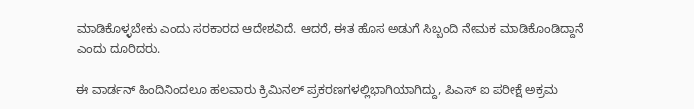ಮಾಡಿಕೊಳ್ಳಬೇಕು ಎಂದು ಸರಕಾರದ ಆದೇಶವಿದೆ. ಆದರೆ, ಈತ ಹೊಸ ಅಡುಗೆ ಸಿಬ್ಬಂದಿ ನೇಮಕ ಮಾಡಿಕೊಂಡಿದ್ದಾನೆ ಎಂದು ದೂರಿದರು.

ಈ ವಾರ್ಡನ್ ಹಿಂದಿನಿಂದಲೂ ಹಲವಾರು ಕ್ರಿಮಿನಲ್ ಪ್ರಕರಣಗಳಲ್ಲಿಭಾಗಿಯಾಗಿದ್ದು, ಪಿಎಸ್ ಐ ಪರೀಕ್ಷೆ ಅಕ್ರಮ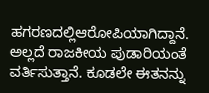ಹಗರಣದಲ್ಲಿಆರೋಪಿಯಾಗಿದ್ದಾನೆ. ಅಲ್ಲದೆ ರಾಜಕೀಯ ಪುಡಾರಿಯಂತೆ ವರ್ತಿಸುತ್ತಾನೆ. ಕೂಡಲೇ ಈತನನ್ನು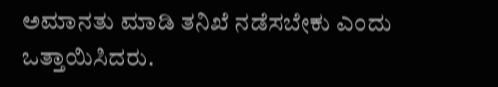ಅಮಾನತು ಮಾಡಿ ತನಿಖೆ ನಡೆಸಬೇಕು ಎಂದು ಒತ್ತಾಯಿಸಿದರು.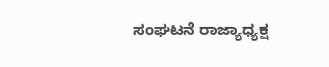ಸಂಘಟನೆ ರಾಜ್ಯಾಧ್ಯಕ್ಷ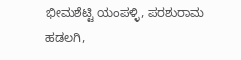ಭೀಮಶೆಟ್ಟಿ ಯಂಪಳ್ಳಿ, ಪರಶುರಾಮ ಹಡಲಗಿ,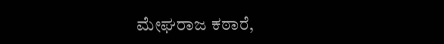ಮೇಘರಾಜ ಕಠಾರೆ,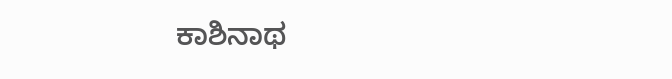ಕಾಶಿನಾಥ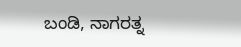ಬಂಡಿ, ನಾಗರತ್ನ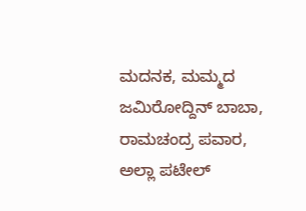ಮದನಕ, ಮಮ್ಮದ ಜಮಿರೋದ್ದಿನ್ ಬಾಬಾ, ರಾಮಚಂದ್ರ ಪವಾರ, ಅಲ್ಲಾ ಪಟೇಲ್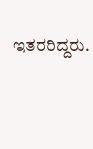ಇತರರಿದ್ದರು.